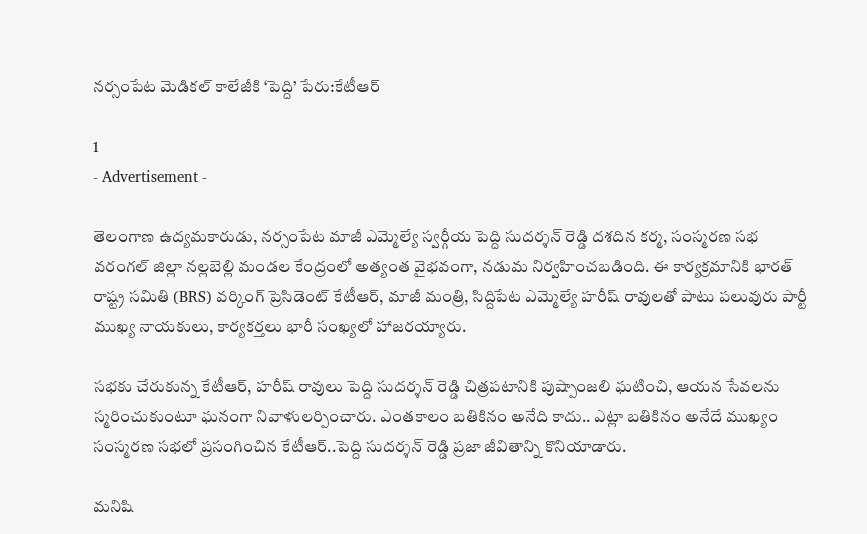నర్సంపేట మెడికల్ కాలేజీకి ‘పెద్ది’ పేరు:కేటీఆర్

1
- Advertisement -

తెలంగాణ ఉద్యమకారుడు, నర్సంపేట మాజీ ఎమ్మెల్యే స్వర్గీయ పెద్ది సుదర్శన్ రెడ్డి దశదిన కర్మ, సంస్మరణ సభ వరంగల్ జిల్లా నల్లబెల్లి మండల కేంద్రంలో అత్యంత వైభవంగా, నడుమ నిర్వహించబడింది. ఈ కార్యక్రమానికి భారత్ రాష్ట్ర సమితి (BRS) వర్కింగ్ ప్రెసిడెంట్ కేటీఆర్, మాజీ మంత్రి, సిద్దిపేట ఎమ్మెల్యే హరీష్ రావులతో పాటు పలువురు పార్టీ ముఖ్య నాయకులు, కార్యకర్తలు భారీ సంఖ్యలో హాజరయ్యారు.

సభకు చేరుకున్న కేటీఆర్, హరీష్ రావులు పెద్ది సుదర్శన్ రెడ్డి చిత్రపటానికి పుష్పాంజలి ఘటించి, ఆయన సేవలను స్మరించుకుంటూ ఘనంగా నివాళులర్పించారు. ఎంతకాలం బతికినం అనేది కాదు.. ఎట్లా బతికినం అనేదే ముఖ్యం సంస్మరణ సభలో ప్రసంగించిన కేటీఆర్..పెద్ది సుదర్శన్ రెడ్డి ప్రజా జీవితాన్ని కొనియాడారు.

మనిషి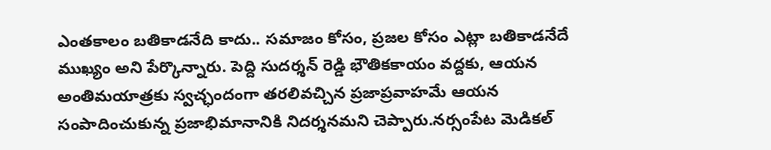ఎంతకాలం బతికాడనేది కాదు.. సమాజం కోసం, ప్రజల కోసం ఎట్లా బతికాడనేదే ముఖ్యం అని పేర్కొన్నారు. పెద్ది సుదర్శన్ రెడ్డి భౌతికకాయం వద్దకు, ఆయన అంతిమయాత్రకు స్వచ్ఛందంగా తరలివచ్చిన ప్రజాప్రవాహమే ఆయన సంపాదించుకున్న ప్రజాభిమానానికి నిదర్శనమని చెప్పారు.నర్సంపేట మెడికల్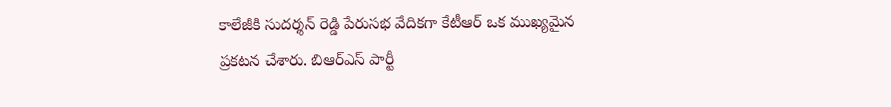కాలేజీకి సుదర్శన్ రెడ్డి పేరుసభ వేదికగా కేటీఆర్ ఒక ముఖ్యమైన ప్రకటన చేశారు. బిఆర్‌ఎస్ పార్టీ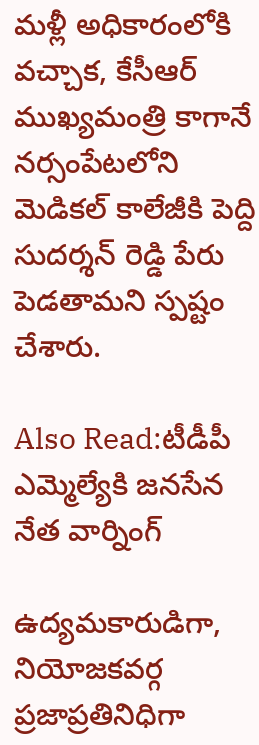మళ్లీ అధికారంలోకి వచ్చాక, కేసీఆర్ ముఖ్యమంత్రి కాగానే నర్సంపేటలోని మెడికల్ కాలేజీకి పెద్ది సుదర్శన్ రెడ్డి పేరు పెడతామని స్పష్టం చేశారు.

Also Read:టీడీపీ ఎమ్మెల్యేకి జనసేన నేత వార్నింగ్

ఉద్యమకారుడిగా, నియోజకవర్గ ప్రజాప్రతినిధిగా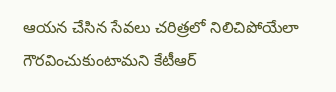ఆయన చేసిన సేవలు చరిత్రలో నిలిచిపోయేలా గౌరవించుకుంటామని కేటీఆర్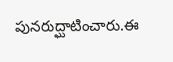పునరుద్ఘాటించారు.ఈ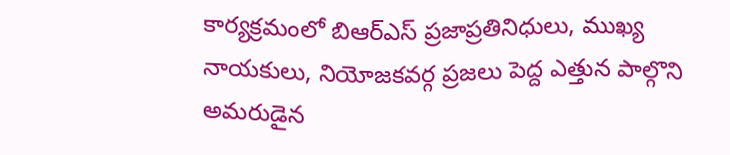కార్యక్రమంలో బిఆర్‌ఎస్ ప్రజాప్రతినిధులు, ముఖ్య నాయకులు, నియోజకవర్గ ప్రజలు పెద్ద ఎత్తున పాల్గొని అమరుడైన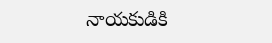నాయకుడికి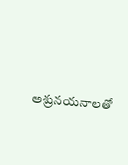అశ్రునయనాలతో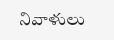నివాళులు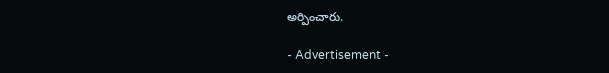అర్పించారు.

- Advertisement -